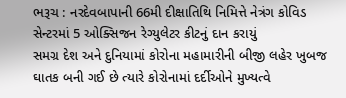ભરૂચ : નરદેવબાપાની 66મી દીક્ષાતિથિ નિમિત્તે નેત્રંગ કોવિડ સેન્ટરમાં 5 ઓક્સિજન રેગ્યુલેટર કીટનું દાન કરાયું
સમગ્ર દેશ અને દુનિયામાં કોરોના મહામારીની બીજી લહેર ખુબજ ઘાતક બની ગઈ છે ત્યારે કોરોનામાં દર્દીઓને મુખ્યત્વે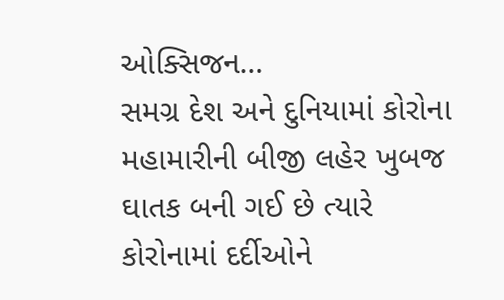ઓક્સિજન…
સમગ્ર દેશ અને દુનિયામાં કોરોના મહામારીની બીજી લહેર ખુબજ ઘાતક બની ગઈ છે ત્યારે કોરોનામાં દર્દીઓને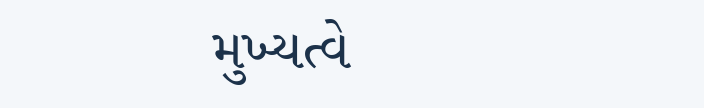મુખ્યત્વે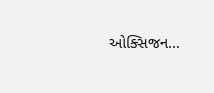ઓક્સિજન…